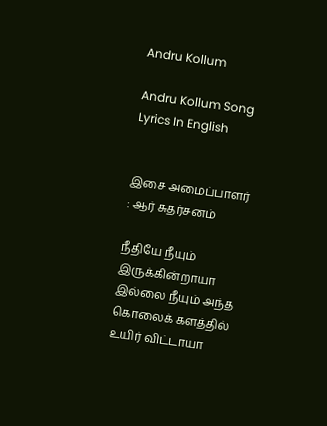Andru Kollum

Andru Kollum Song Lyrics In English


இசை அமைப்பாளர் : ஆர் சுதர்சனம்

நீதியே நீயும் இருக்கின்றாயா
இல்லை நீயும் அந்த கொலைக் களத்தில்
உயிர் விட்டாயா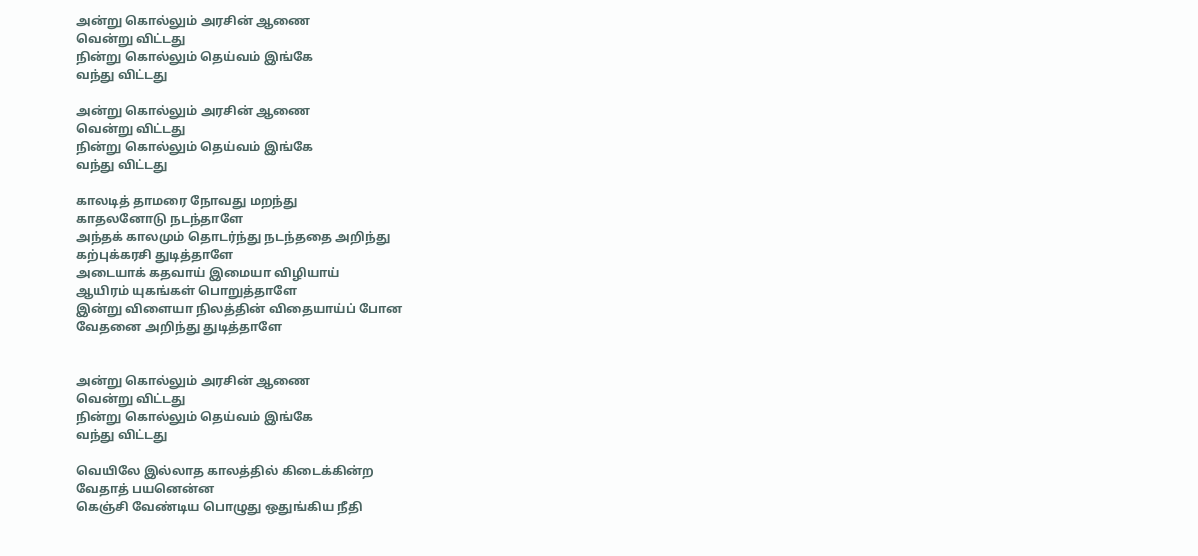அன்று கொல்லும் அரசின் ஆணை
வென்று விட்டது
நின்று கொல்லும் தெய்வம் இங்கே
வந்து விட்டது

அன்று கொல்லும் அரசின் ஆணை
வென்று விட்டது
நின்று கொல்லும் தெய்வம் இங்கே
வந்து விட்டது

காலடித் தாமரை நோவது மறந்து
காதலனோடு நடந்தாளே
அந்தக் காலமும் தொடர்ந்து நடந்ததை அறிந்து
கற்புக்கரசி துடித்தாளே
அடையாக் கதவாய் இமையா விழியாய்
ஆயிரம் யுகங்கள் பொறுத்தாளே
இன்று விளையா நிலத்தின் விதையாய்ப் போன
வேதனை அறிந்து துடித்தாளே


அன்று கொல்லும் அரசின் ஆணை
வென்று விட்டது
நின்று கொல்லும் தெய்வம் இங்கே
வந்து விட்டது

வெயிலே இல்லாத காலத்தில் கிடைக்கின்ற
வேதாத் பயனென்ன
கெஞ்சி வேண்டிய பொழுது ஒதுங்கிய நீதி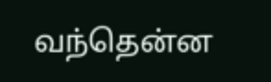வந்தென்ன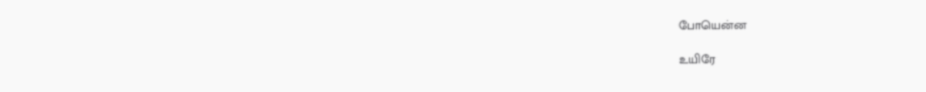போயென்ன

உயிரே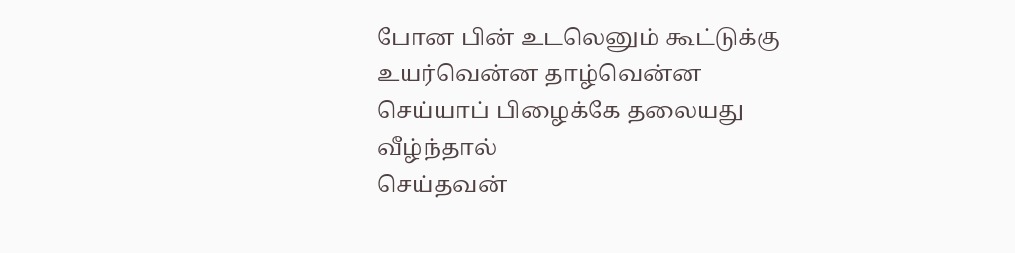போன பின் உடலெனும் கூட்டுக்கு
உயர்வென்ன தாழ்வென்ன
செய்யாப் பிழைக்கே தலையது வீழ்ந்தால்
செய்தவன்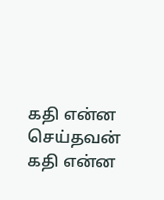கதி என்ன செய்தவன் கதி என்ன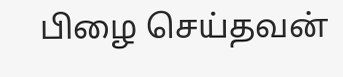பிழை செய்தவன்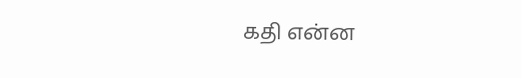கதி என்ன